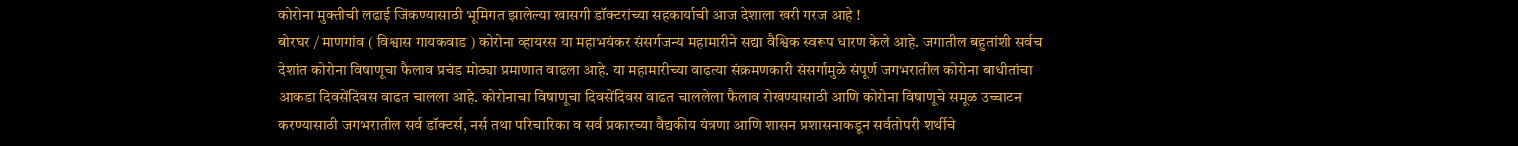कोरोना मुक्तीची लढाई जिंकण्यासाठी भूमिगत झालेल्या खासगी डॉक्टरांच्या सहकार्याची आज देशाला खरी गरज आहे !
बोरघर / माणगांव ( विश्वास गायकवाड ) कोरोना व्हायरस या महाभयंकर संसर्गजन्य महामारीने सद्या वैश्विक स्वरूप धारण केले आहे. जगातील बहुतांशी सर्वच देशांत कोरोना विषाणूचा फैलाव प्रचंड मोठ्या प्रमाणात वाढला आहे. या महामारीच्या वाढत्या संक्रमणकारी संसर्गामुळे संपूर्ण जगभरातील कोरोना बाधीतांचा आकडा दिवसेंदिवस वाढत चालला आहे. कोरोनाचा विषाणूचा दिवसेंदिवस वाढत चाललेला फैलाव रोखण्यासाठी आणि कोरोना विषाणूचे समूळ उच्चाटन करण्यासाठी जगभरातील सर्व डॉक्टर्स, नर्स तथा परिचारिका व सर्व प्रकारच्या वैद्यकीय यंत्रणा आणि शासन प्रशासनाकडून सर्वतोपरी शर्थीचे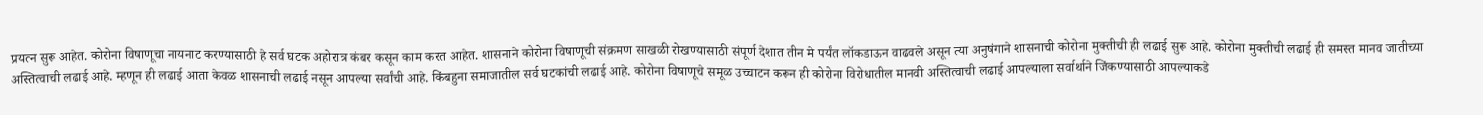प्रयत्न सुरू आहेत. कोरोना विषाणूचा नायनाट करण्यासाठी हे सर्व घटक अहोरात्र कंबर कसून काम करत आहेत. शासनाने कोरोना विषाणूची संक्रमण साखळी रोखण्यासाठी संपूर्ण देशात तीन मे पर्यंत लॉकडाऊन वाढवले असून त्या अनुषंगाने शासनाची कोरोना मुक्तीची ही लढाई सुरू आहे. कोरोना मुक्तीची लढाई ही समस्त मानव जातीच्या अस्तित्वाची लढाई आहे. म्हणून ही लढाई आता केवळ शासनाची लढाई नसून आपल्या सर्वांची आहे. किंबहुना समाजातील सर्व घटकांची लढाई आहे. कोरोना विषाणूचे समूळ उच्चाटन करून ही कोरोना विरोधातील मानवी अस्तित्वाची लढाई आपल्याला सर्वार्थाने जिंकण्यासाठी आपल्याकडे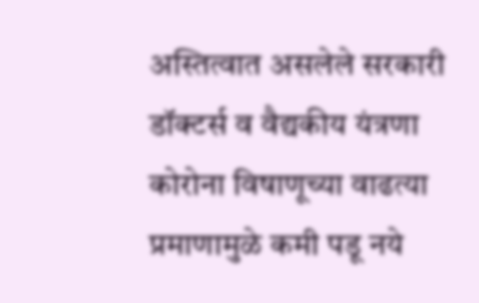अस्तित्वात असलेले सरकारी डॉक्टर्स व वैद्यकीय यंत्रणा कोरोना विषाणूच्या वाढत्या प्रमाणामुळे कमी पडू नये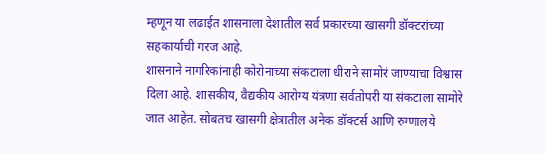म्हणून या लढाईत शासनाला देशातील सर्व प्रकारच्या खासगी डॉक्टरांच्या सहकार्याची गरज आहे.
शासनाने नागरिकांनाही कोरोनाच्या संकटाला धीराने सामोरं जाण्याचा विश्वास दिला आहे. शासकीय, वैद्यकीय आरोग्य यंत्रणा सर्वतोपरी या संकटाला सामोरे जात आहेत. सोबतच खासगी क्षेत्रातील अनेक डॉक्टर्स आणि रुग्णालये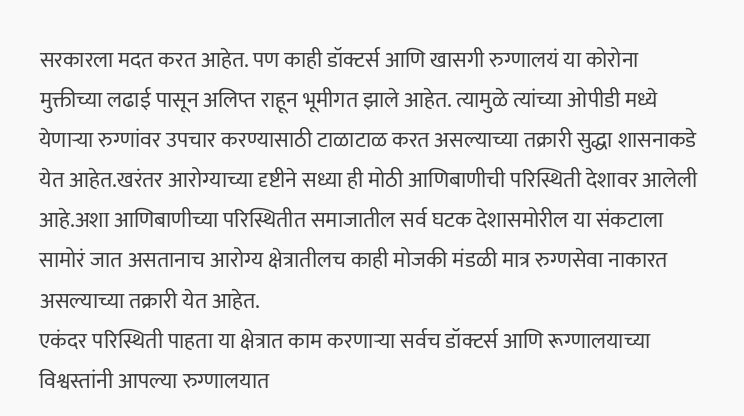सरकारला मदत करत आहेत. पण काही डॉक्टर्स आणि खासगी रुग्णालयं या कोरोना मुक्तीच्या लढाई पासून अलिप्त राहून भूमीगत झाले आहेत. त्यामुळे त्यांच्या ओपीडी मध्ये येणाऱ्या रुग्णांवर उपचार करण्यासाठी टाळाटाळ करत असल्याच्या तक्रारी सुद्धा शासनाकडे येत आहेत.खरंतर आरोग्याच्या दृष्टीने सध्या ही मोठी आणिबाणीची परिस्थिती देशावर आलेली आहे.अशा आणिबाणीच्या परिस्थितीत समाजातील सर्व घटक देशासमोरील या संकटाला सामोरं जात असतानाच आरोग्य क्षेत्रातीलच काही मोजकी मंडळी मात्र रुग्णसेवा नाकारत असल्याच्या तक्रारी येत आहेत.
एकंदर परिस्थिती पाहता या क्षेत्रात काम करणाऱ्या सर्वच डॉक्टर्स आणि रूग्णालयाच्या विश्वस्तांनी आपल्या रुग्णालयात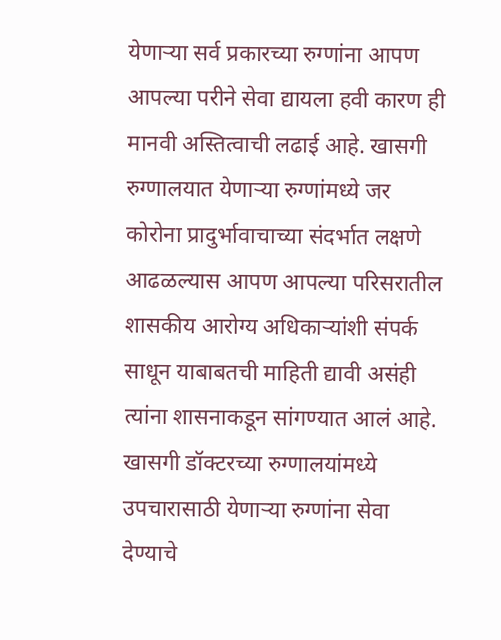येणाऱ्या सर्व प्रकारच्या रुग्णांना आपण आपल्या परीने सेवा द्यायला हवी कारण ही मानवी अस्तित्वाची लढाई आहे. खासगी रुग्णालयात येणाऱ्या रुग्णांमध्ये जर कोरोना प्रादुर्भावाचाच्या संदर्भात लक्षणे आढळल्यास आपण आपल्या परिसरातील शासकीय आरोग्य अधिकाऱ्यांशी संपर्क साधून याबाबतची माहिती द्यावी असंही त्यांना शासनाकडून सांगण्यात आलं आहे.
खासगी डॉक्टरच्या रुग्णालयांमध्ये उपचारासाठी येणाऱ्या रुग्णांना सेवा देण्याचे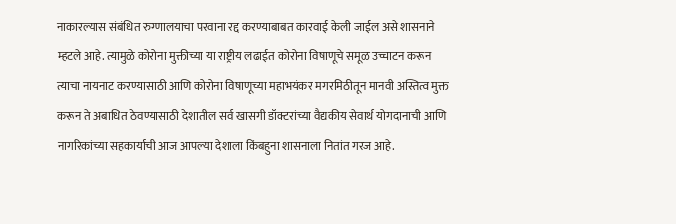नाकारल्यास संबंधित रुग्णालयाचा परवाना रद्द करण्याबाबत कारवाई केली जाईल असे शासनाने म्हटले आहे. त्यामुळे कोरोना मुक्तीच्या या राष्ट्रीय लढाईत कोरोना विषाणूचे समूळ उच्चाटन करून त्याचा नायनाट करण्यासाठी आणि कोरोना विषाणूच्या महाभयंकर मगरमिठीतून मानवी अस्तित्व मुक्त करून ते अबाधित ठेवण्यासाठी देशातील सर्व खासगी डॉक्टरांच्या वैद्यकीय सेवार्थ योगदानाची आणि नागरिकांच्या सहकार्याची आज आपल्या देशाला किंबहुना शासनाला नितांत गरज आहे.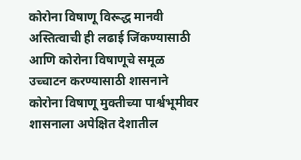कोरोना विषाणू विरूद्ध मानवी अस्तित्वाची ही लढाई जिंकण्यासाठी आणि कोरोना विषाणूचे समूळ उच्चाटन करण्यासाठी शासनाने कोरोना विषाणू मुक्तीच्या पार्श्वभूमीवर शासनाला अपेक्षित देशातील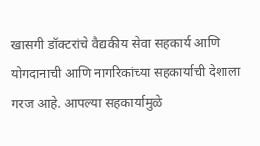खासगी डॉक्टरांचे वैद्यकीय सेवा सहकार्य आणि योगदानाची आणि नागरिकांच्या सहकार्याची देशाला गरज आहे. आपल्या सहकार्यामुळे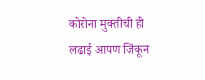कोरोना मुक्तीची ही लढाई आपण जिंकून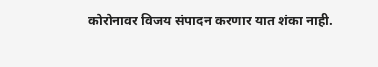कोरोनावर विजय संपादन करणार यात शंका नाही.